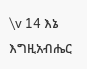\v 14 እኔ እግዚአብሔር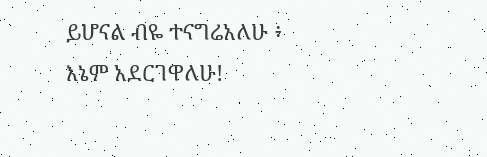ይሆናል ብዬ ተናግሬአለሁ ፥ እኔም አደርገዋለሁ!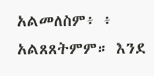አልመለስም፥ ፥ አልጸጸትምም። እንደ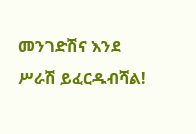መንገድሽና እንደ ሥራሽ ይፈርዱብሻል!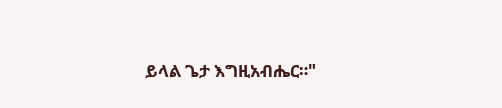ይላል ጌታ እግዚአብሔር።"